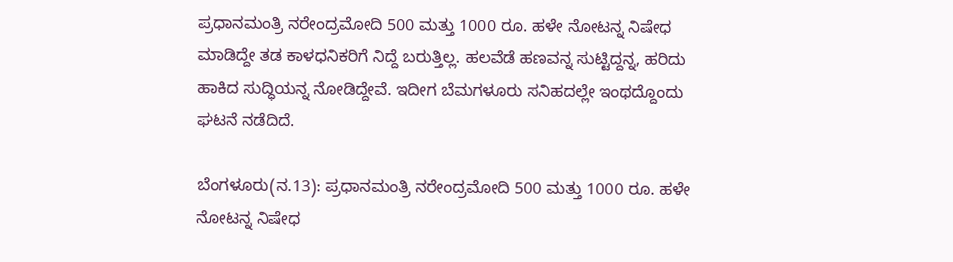ಪ್ರಧಾನಮಂತ್ರಿ ನರೇಂದ್ರಮೋದಿ 500 ಮತ್ತು 1000 ರೂ. ಹಳೇ ನೋಟನ್ನ ನಿಷೇಧ ಮಾಡಿದ್ದೇ ತಡ ಕಾಳಧನಿಕರಿಗೆ ನಿದ್ದೆ ಬರುತ್ತಿಲ್ಲ. ಹಲವೆಡೆ ಹಣವನ್ನ ಸುಟ್ಟಿದ್ದನ್ನ, ಹರಿದು ಹಾಕಿದ ಸುದ್ಧಿಯನ್ನ ನೋಡಿದ್ದೇವೆ. ಇದೀಗ ಬೆಮಗಳೂರು ಸನಿಹದಲ್ಲೇ ಇಂಥದ್ದೊಂದು ಘಟನೆ ನಡೆದಿದೆ.

ಬೆಂಗಳೂರು(ನ.13): ಪ್ರಧಾನಮಂತ್ರಿ ನರೇಂದ್ರಮೋದಿ 500 ಮತ್ತು 1000 ರೂ. ಹಳೇ ನೋಟನ್ನ ನಿಷೇಧ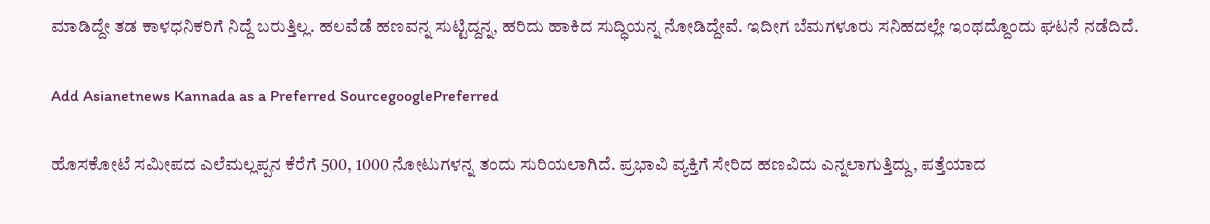ಮಾಡಿದ್ದೇ ತಡ ಕಾಳಧನಿಕರಿಗೆ ನಿದ್ದೆ ಬರುತ್ತಿಲ್ಲ. ಹಲವೆಡೆ ಹಣವನ್ನ ಸುಟ್ಟಿದ್ದನ್ನ, ಹರಿದು ಹಾಕಿದ ಸುದ್ಧಿಯನ್ನ ನೋಡಿದ್ದೇವೆ. ಇದೀಗ ಬೆಮಗಳೂರು ಸನಿಹದಲ್ಲೇ ಇಂಥದ್ದೊಂದು ಘಟನೆ ನಡೆದಿದೆ.

Add Asianetnews Kannada as a Preferred SourcegooglePreferred

ಹೊಸಕೋಟೆ ಸಮೀಪದ ಎಲೆಮಲ್ಲಪ್ಪನ ಕೆರೆಗೆ 500, 1000 ನೋಟುಗಳನ್ನ ತಂದು ಸುರಿಯಲಾಗಿದೆ. ಪ್ರಭಾವಿ ವ್ಯಕ್ತಿಗೆ ಸೇರಿದ ಹಣವಿದು ಎನ್ನಲಾಗುತ್ತಿದ್ದು, ಪತ್ತೆಯಾದ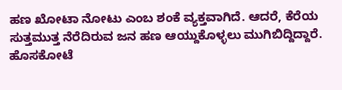ಹಣ ಖೋಟಾ ನೋಟು ಎಂಬ ಶಂಕೆ ವ್ಯಕ್ತವಾಗಿದೆ. ಆದರೆ, ಕೆರೆಯ ಸುತ್ತಮುತ್ತ ನೆರೆದಿರುವ ಜನ ಹಣ ಆಯ್ದುಕೊಳ್ಳಲು ಮುಗಿಬಿದ್ದಿದ್ದಾರೆ. ಹೊಸಕೋಟೆ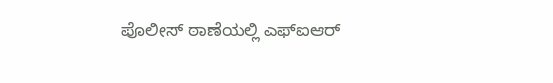ಪೊಲೀಸ್ ಠಾಣೆಯಲ್ಲಿ ಎಫ್ಐಆರ್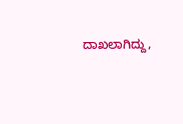ದಾಖಲಾಗಿದ್ದು,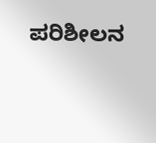ಪರಿಶೀಲನ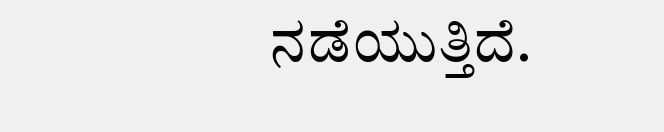ನಡೆಯುತ್ತಿದೆ.